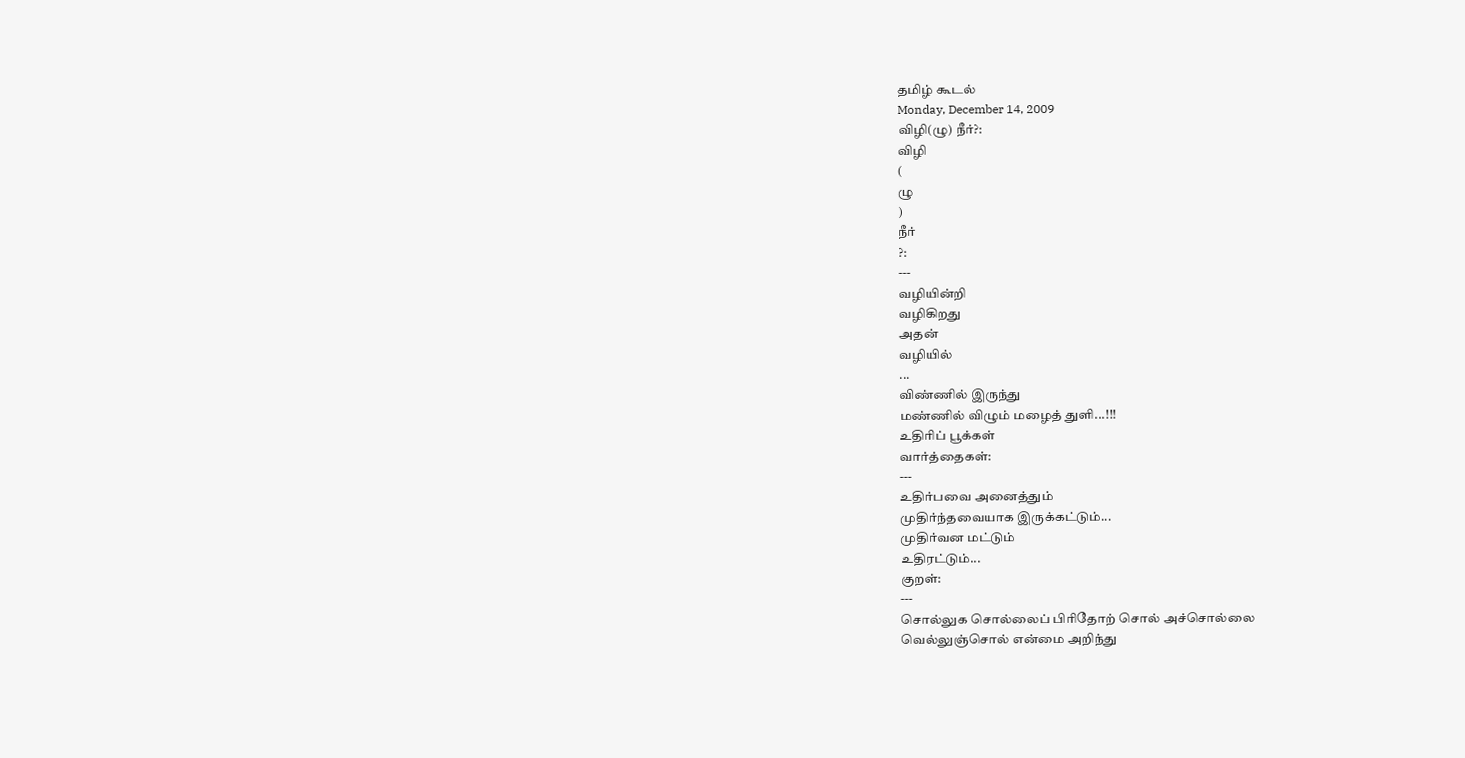தமிழ் கூடல்
Monday, December 14, 2009
விழி(ழு) நீர்?:
விழி
(
ழு
)
நீர்
?:
---
வழியின்றி
வழிகிறது
அதன்
வழியில்
...
விண்ணில் இருந்து
மண்ணில் விழும் மழைத் துளி...!!!
உதிரிப் பூக்கள்
வார்த்தைகள்:
---
உதிர்பவை அனைத்தும்
முதிர்ந்தவையாக இருக்கட்டும்...
முதிர்வன மட்டும்
உதிரட்டும்...
குறள்:
---
சொல்லுக சொல்லைப் பிரிதோற் சொல் அச்சொல்லை
வெல்லுஞ்சொல் என்மை அறிந்து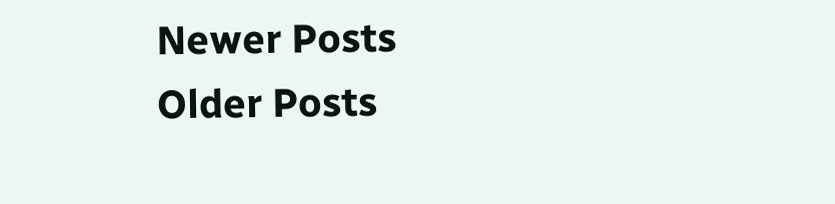Newer Posts
Older Posts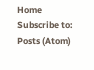Home
Subscribe to:
Posts (Atom)